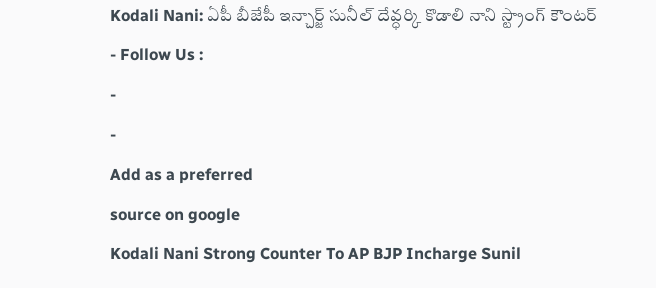Kodali Nani: ఏపీ బీజేపీ ఇన్చార్జ్ సునీల్ దేవ్ధర్కి కొడాలి నాని స్ట్రాంగ్ కౌంటర్
- Follow Us :
-
-
Add as a preferred
source on google
Kodali Nani Strong Counter To AP BJP Incharge Sunil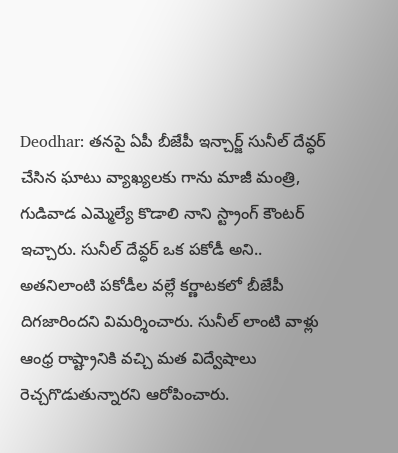Deodhar: తనపై ఏపీ బీజేపీ ఇన్చార్జ్ సునీల్ దేవ్ధర్ చేసిన ఘాటు వ్యాఖ్యలకు గాను మాజీ మంత్రి, గుడివాడ ఎమ్మెల్యే కొడాలి నాని స్ట్రాంగ్ కౌంటర్ ఇచ్చారు. సునీల్ దేవ్ధర్ ఒక పకోడీ అని.. అతనిలాంటి పకోడీల వల్లే కర్ణాటకలో బీజేపీ దిగజారిందని విమర్శించారు. సునీల్ లాంటి వాళ్లు ఆంధ్ర రాష్ట్రానికి వచ్చి మత విద్వేషాలు రెచ్చగొడుతున్నారని ఆరోపించారు.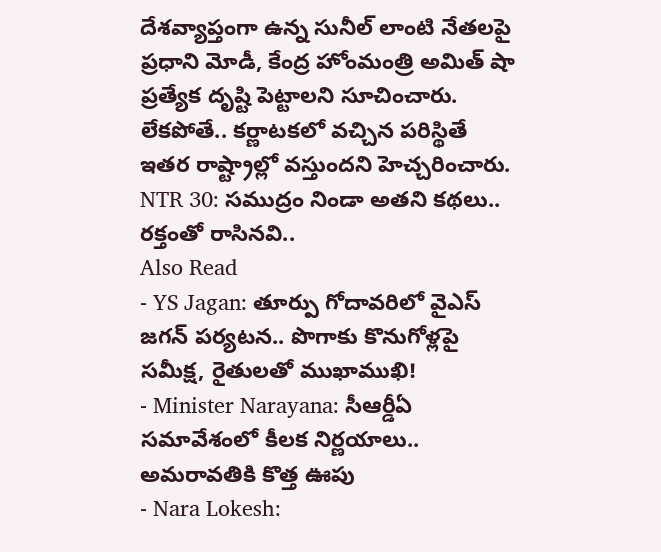దేశవ్యాప్తంగా ఉన్న సునీల్ లాంటి నేతలపై ప్రధాని మోడీ, కేంద్ర హోంమంత్రి అమిత్ షా ప్రత్యేక దృష్టి పెట్టాలని సూచించారు. లేకపోతే.. కర్ణాటకలో వచ్చిన పరిస్థితే ఇతర రాష్ట్రాల్లో వస్తుందని హెచ్చరించారు.
NTR 30: సముద్రం నిండా అతని కథలు.. రక్తంతో రాసినవి..
Also Read
- YS Jagan: తూర్పు గోదావరిలో వైఎస్ జగన్ పర్యటన.. పొగాకు కొనుగోళ్లపై సమీక్ష, రైతులతో ముఖాముఖి!
- Minister Narayana: సీఆర్డీఏ సమావేశంలో కీలక నిర్ణయాలు.. అమరావతికి కొత్త ఊపు
- Nara Lokesh: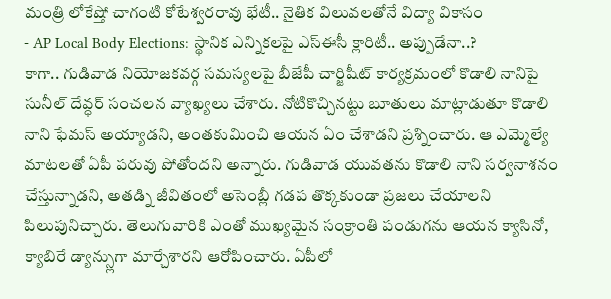మంత్రి లోకేష్తో చాగంటి కోటేశ్వరరావు భేటీ.. నైతిక విలువలతోనే విద్యా వికాసం
- AP Local Body Elections: స్థానిక ఎన్నికలపై ఎస్ఈసీ క్లారిటీ.. అప్పుడేనా..?
కాగా.. గుడివాడ నియోజకవర్గ సమస్యలపై బీజేపీ చార్జిషీట్ కార్యక్రమంలో కొడాలి నానిపై సునీల్ దేవ్ధర్ సంచలన వ్యాఖ్యలు చేశారు. నోటికొచ్చినట్టు బూతులు మాట్లాడుతూ కొడాలి నాని ఫేమస్ అయ్యాడని, అంతకుమించి ఆయన ఏం చేశాడని ప్రశ్నించారు. ఆ ఎమ్మెల్యే మాటలతో ఏపీ పరువు పోతోందని అన్నారు. గుడివాడ యువతను కొడాలి నాని సర్వనాశనం చేస్తున్నాడని, అతడ్ని జీవితంలో అసెంబ్లీ గడప తొక్కకుండా ప్రజలు చేయాలని పిలుపునిచ్చారు. తెలుగువారికి ఎంతో ముఖ్యమైన సంక్రాంతి పండుగను ఆయన క్యాసినో, క్యాబిరే డ్యాన్స్లుగా మార్చేశారని ఆరోపించారు. ఏపీలో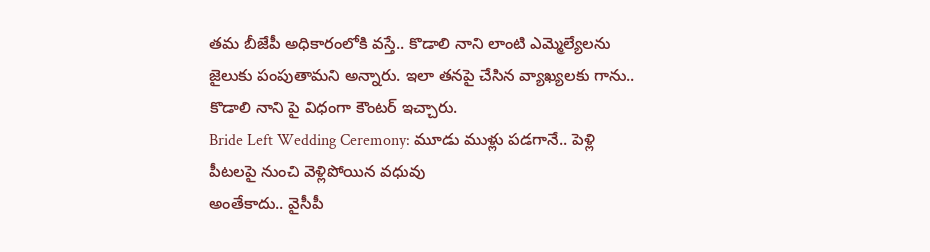తమ బీజేపీ అధికారంలోకి వస్తే.. కొడాలి నాని లాంటి ఎమ్మెల్యేలను జైలుకు పంపుతామని అన్నారు. ఇలా తనపై చేసిన వ్యాఖ్యలకు గాను.. కొడాలి నాని పై విధంగా కౌంటర్ ఇచ్చారు.
Bride Left Wedding Ceremony: మూడు ముళ్లు పడగానే.. పెళ్లి పీటలపై నుంచి వెళ్లిపోయిన వధువు
అంతేకాదు.. వైసీపీ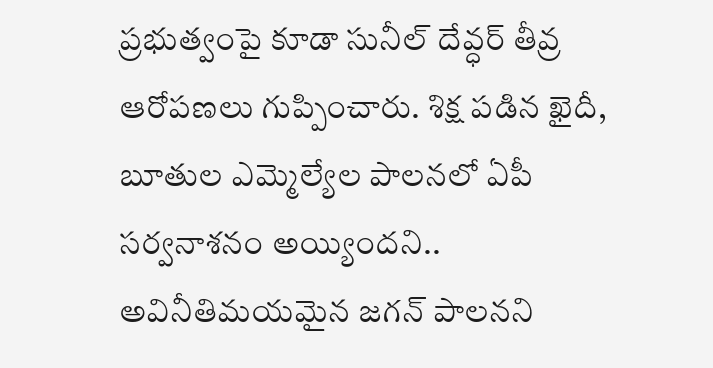ప్రభుత్వంపై కూడా సునీల్ దేవ్ధర్ తీవ్ర ఆరోపణలు గుప్పించారు. శిక్ష పడిన ఖైదీ, బూతుల ఎమ్మెల్యేల పాలనలో ఏపీ సర్వనాశనం అయ్యిందని.. అవినీతిమయమైన జగన్ పాలనని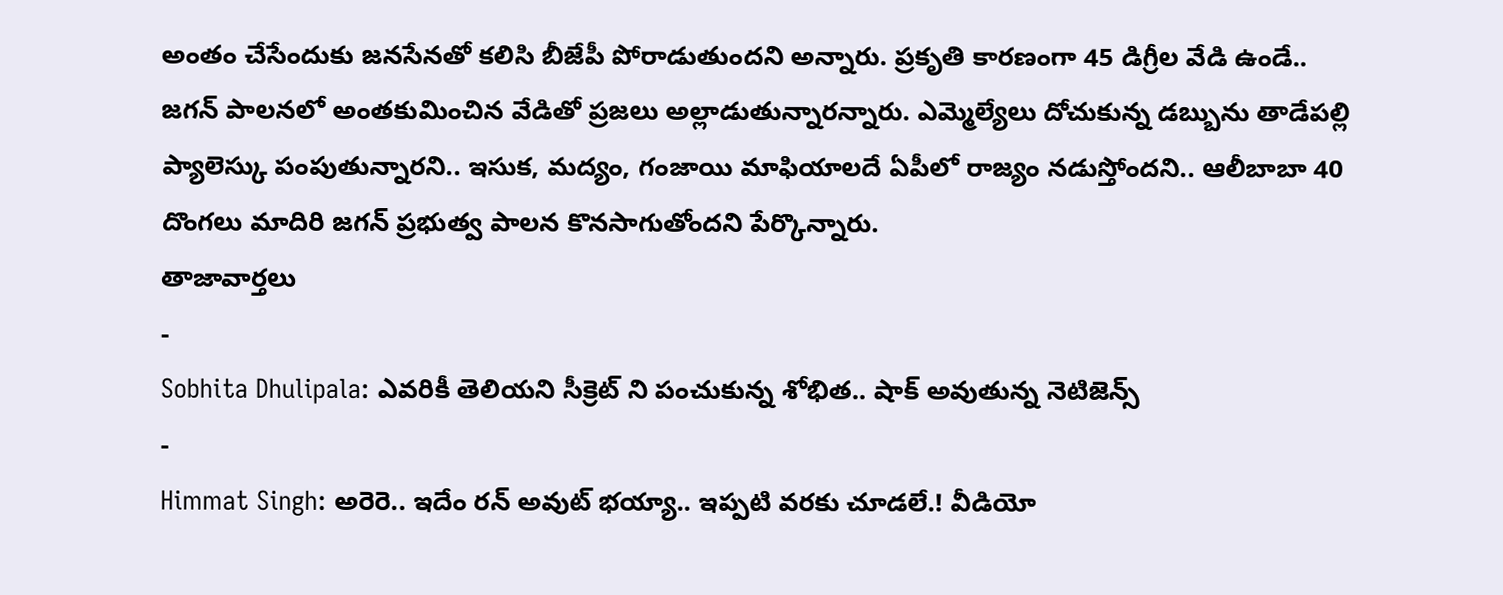అంతం చేసేందుకు జనసేనతో కలిసి బీజేపీ పోరాడుతుందని అన్నారు. ప్రకృతి కారణంగా 45 డిగ్రీల వేడి ఉండే.. జగన్ పాలనలో అంతకుమించిన వేడితో ప్రజలు అల్లాడుతున్నారన్నారు. ఎమ్మెల్యేలు దోచుకున్న డబ్బును తాడేపల్లి ప్యాలెస్కు పంపుతున్నారని.. ఇసుక, మద్యం, గంజాయి మాఫియాలదే ఏపీలో రాజ్యం నడుస్తోందని.. ఆలీబాబా 40 దొంగలు మాదిరి జగన్ ప్రభుత్వ పాలన కొనసాగుతోందని పేర్కొన్నారు.
తాజావార్తలు
-
Sobhita Dhulipala: ఎవరికీ తెలియని సీక్రెట్ ని పంచుకున్న శోభిత.. షాక్ అవుతున్న నెటిజెన్స్
-
Himmat Singh: అరెరె.. ఇదేం రన్ అవుట్ భయ్యా.. ఇప్పటి వరకు చూడలే.! వీడియో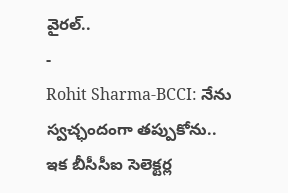వైరల్..
-
Rohit Sharma-BCCI: నేను స్వచ్ఛందంగా తప్పుకోను.. ఇక బీసీసీఐ సెలెక్టర్ల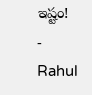ఇష్టం!
-
Rahul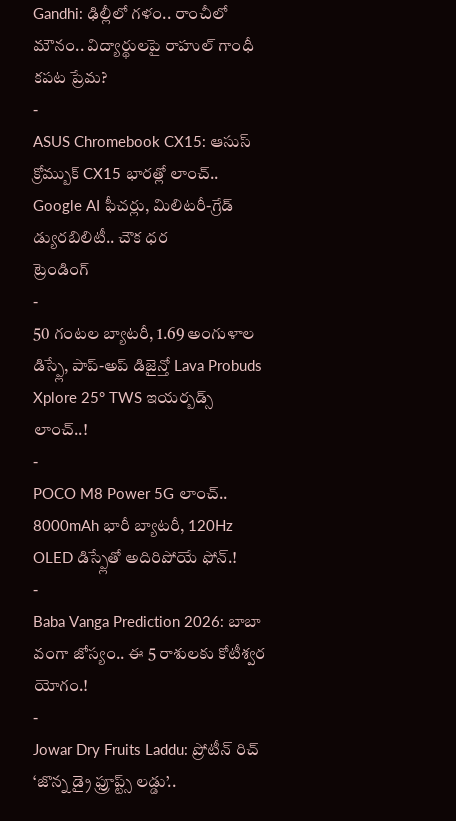Gandhi: ఢిల్లీలో గళం.. రాంచీలో మౌనం.. విద్యార్థులపై రాహుల్ గాంధీ కపట ప్రేమ?
-
ASUS Chromebook CX15: ఆసుస్ క్రోమ్బుక్ CX15 భారత్లో లాంచ్.. Google AI ఫీచర్లు, మిలిటరీ-గ్రేడ్ డ్యురబిలిటీ.. చౌక ధర
ట్రెండింగ్
-
50 గంటల బ్యాటరీ, 1.69 అంగుళాల డిస్ప్లే, పాప్-అప్ డిజైన్తో Lava Probuds Xplore 25° TWS ఇయర్బడ్స్ లాంచ్..!
-
POCO M8 Power 5G లాంచ్.. 8000mAh భారీ బ్యాటరీ, 120Hz OLED డిస్ప్లేతో అదిరిపోయే ఫోన్.!
-
Baba Vanga Prediction 2026: బాబా వంగా జోస్యం.. ఈ 5 రాశులకు కోటీశ్వర యోగం.!
-
Jowar Dry Fruits Laddu: ప్రోటీన్ రిచ్ ‘జొన్న డ్రై ఫ్రూప్ట్స్ లడ్డు’..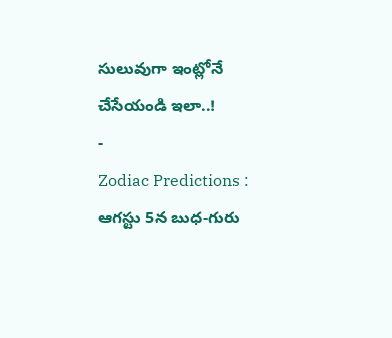సులువుగా ఇంట్లోనే చేసేయండి ఇలా..!
-
Zodiac Predictions : ఆగస్టు 5న బుధ-గురు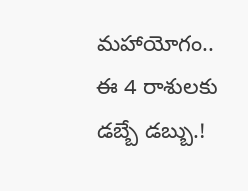మహాయోగం.. ఈ 4 రాశులకు డబ్బే డబ్బు.!